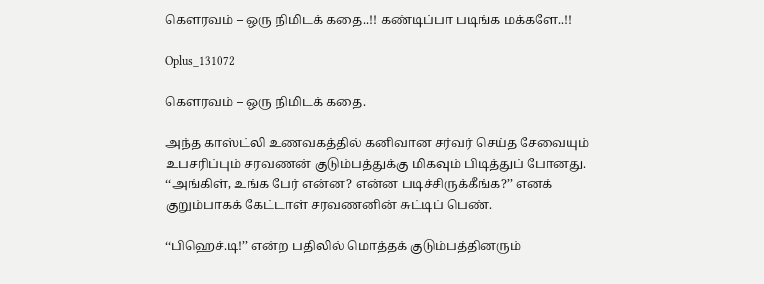கௌரவம் – ஒரு நிமிடக் கதை..!! கண்டிப்பா படிங்க மக்களே..!!

Oplus_131072

கௌரவம் – ஒரு நிமிடக் கதை.

அந்த காஸ்ட்லி உணவகத்தில் கனிவான சர்வர் செய்த சேவையும்
உபசரிப்பும் சரவணன் குடும்பத்துக்கு மிகவும் பிடித்துப் போனது.
‘‘அங்கிள், உங்க பேர் என்ன? என்ன படிச்சிருக்கீங்க?’’ எனக்
குறும்பாகக் கேட்டாள் சரவணனின் சுட்டிப் பெண்.

‘‘பிஹெச்.டி!’’ என்ற பதிலில் மொத்தக் குடும்பத்தினரும்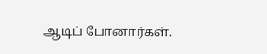ஆடிப் போனார்கள்.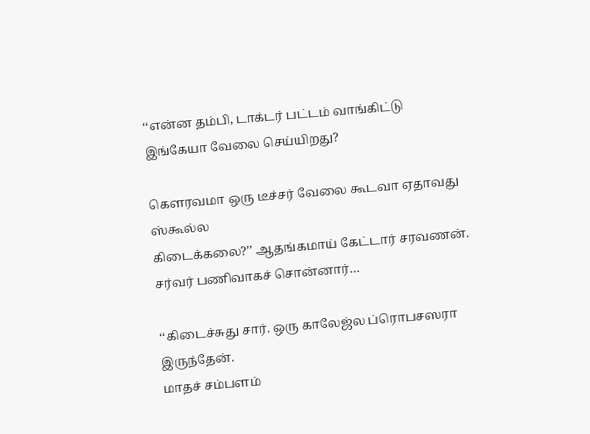‘‘என்ன தம்பி, டாக்டர் பட்டம் வாங்கிட்டு
இங்கேயா வேலை செய்யிறது?

கௌரவமா ஒரு டீச்சர் வேலை கூடவா ஏதாவது ஸ்கூல்ல
கிடைக்கலை?’’ ஆதங்கமாய் கேட்டார் சரவணன்.
சர்வர் பணிவாகச் சொன்னார்…

‘‘கிடைச்சுது சார். ஒரு காலேஜ்ல ப்ரொபசஸரா இருந்தேன்.
மாதச் சம்பளம்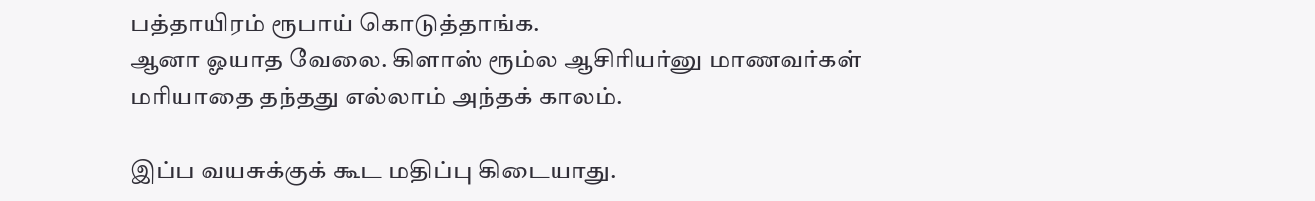பத்தாயிரம் ரூபாய் கொடுத்தாங்க.
ஆனா ஓயாத வேலை. கிளாஸ் ரூம்ல ஆசிரியர்னு மாணவர்கள்
மரியாதை தந்தது எல்லாம் அந்தக் காலம்.

இப்ப வயசுக்குக் கூட மதிப்பு கிடையாது.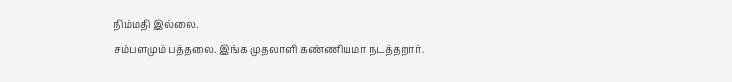நிம்மதி இல்லை.
சம்பளமும் பத்தலை. இங்க முதலாளி கண்ணியமா நடத்தறார்.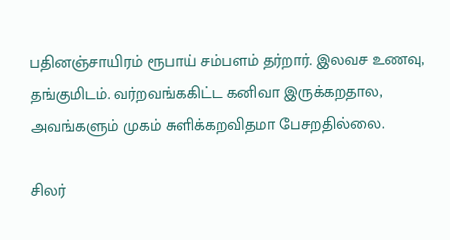பதினஞ்சாயிரம் ரூபாய் சம்பளம் தர்றார். இலவச உணவு,
தங்குமிடம். வர்றவங்ககிட்ட கனிவா இருக்கறதால,
அவங்களும் முகம் சுளிக்கறவிதமா பேசறதில்லை.

சிலர்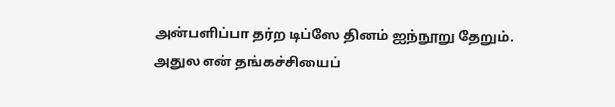அன்பளிப்பா தர்ற டிப்ஸே தினம் ஐந்நூறு தேறும்.
அதுல என் தங்கச்சியைப்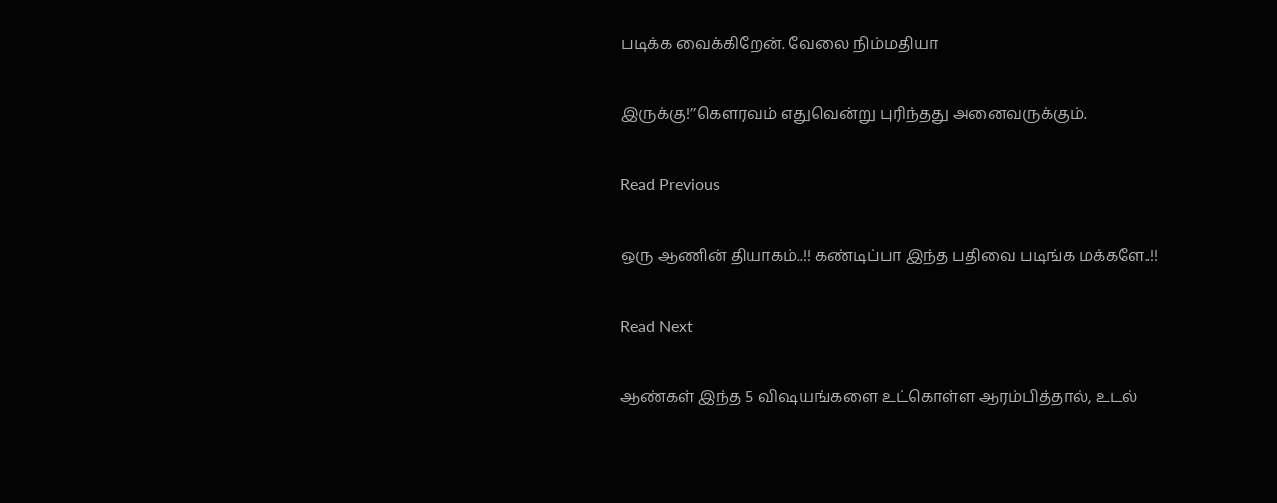படிக்க வைக்கிறேன். வேலை நிம்மதியா

இருக்கு!’’கௌரவம் எதுவென்று புரிந்தது அனைவருக்கும்.

Read Previous

ஒரு ஆணின் தியாகம்..!! கண்டிப்பா இந்த பதிவை படிங்க மக்களே..!!

Read Next

ஆண்கள் இந்த 5 விஷயங்களை உட்கொள்ள ஆரம்பித்தால், உடல்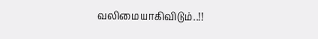வலிமையாகிவிடும்..!!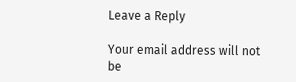Leave a Reply

Your email address will not be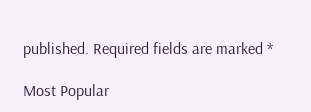published. Required fields are marked *

Most Popular